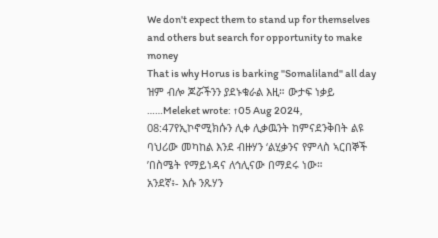We don't expect them to stand up for themselves and others but search for opportunity to make money
That is why Horus is barking "Somaliland" all day
ዝም ብሎ ጆሯችንን ያደኑቁራል እዚ። ውታፍ ነቃይ
……Meleket wrote: ↑05 Aug 2024, 08:47የኢኮኖሚክሱን ሊቀ ሊቃዉንት ከምናደንቅበት ልዩ ባህሪው መካከል እንደ ብዙሃን ‘ልሂቃንና የምላስ ኣርበኞች ’በስሜት የማይነዳና ለኅሊናው በማደሩ ነው።
አንደኛ፥- እሱ ንጹሃን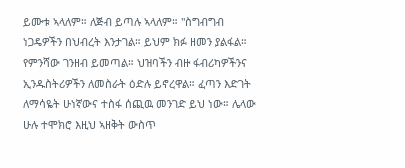ይሙቱ ኣላለም። ለጅብ ይጣሉ ኣላለም። "ስግብግብ ነጋዴዎችን በህብረት እንታገል። ይህም ክፉ ዘመን ያልፋል። የምንሻው ገንዘብ ይመጣል። ህዝባችን ብዙ ፋብሪካዎችንና ኢንዱስትሪዎችን ለመስራት ዕድሉ ይኖረዋል። ፈጣን እድገት ለማሳዬት ሁነኛውና ተስፋ ሰጪዉ መንገድ ይህ ነው። ሌላው ሁሉ ተሞክሮ እዚህ ኣዘቅት ውስጥ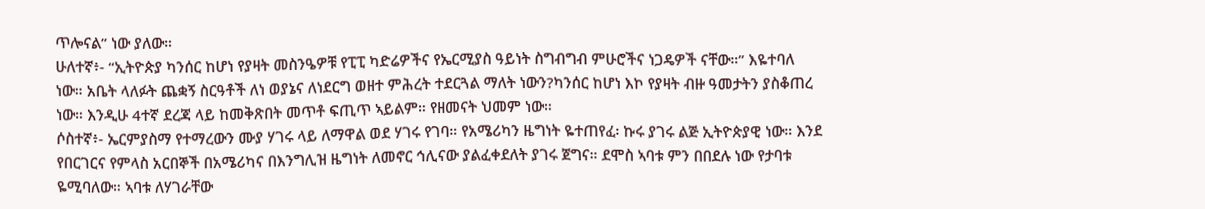ጥሎናል” ነው ያለው።
ሁለተኛ፥- “ኢትዮጵያ ካንሰር ከሆነ የያዛት መስንዔዎቹ የፒፒ ካድሬዎችና የኤርሚያስ ዓይነት ስግብግብ ምሁሮችና ነጋዴዎች ናቸው።” እዬተባለ ነው። አቤት ላለፉት ጨቋኝ ስርዓቶች ለነ ወያኔና ለነደርግ ወዘተ ምሕረት ተደርጓል ማለት ነውን?ካንሰር ከሆነ እኮ የያዛት ብዙ ዓመታትን ያስቆጠረ ነው። እንዲሁ 4ተኛ ደረጃ ላይ ከመቅጽበት መጥቶ ፍጢጥ ኣይልም። የዘመናት ህመም ነው።
ሶስተኛ፥- ኤርምያስማ የተማረውን ሙያ ሃገሩ ላይ ለማዋል ወደ ሃገሩ የገባ። የአሜሪካን ዜግነት ዬተጠየፈ፡ ኩሩ ያገሩ ልጅ ኢትዮጵያዊ ነው። እንደ የበርገርና የምላስ አርበኞች በአሜሪካና በእንግሊዝ ዜግነት ለመኖር ኅሊናው ያልፈቀደለት ያገሩ ጀግና። ደሞስ ኣባቱ ምን በበደሉ ነው የታባቱ ዬሚባለው። ኣባቱ ለሃገራቸው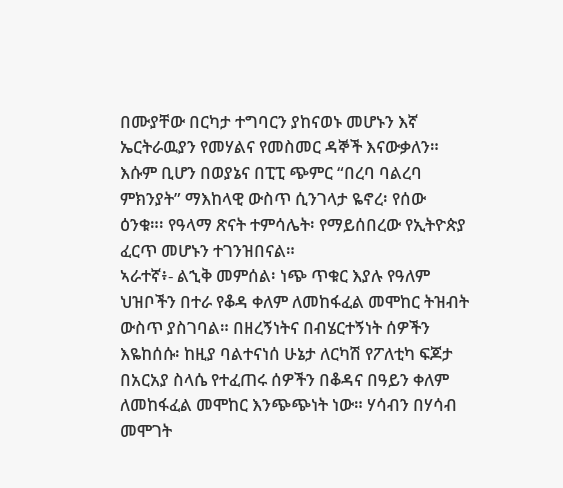በሙያቸው በርካታ ተግባርን ያከናወኑ መሆኑን እኛ ኤርትራዉያን የመሃልና የመስመር ዳኞች እናውቃለን። እሱም ቢሆን በወያኔና በፒፒ ጭምር “በረባ ባልረባ ምክንያት” ማእከላዊ ውስጥ ሲንገላታ ዬኖረ፡ የሰው ዕንቁ።፡ የዓላማ ጽናት ተምሳሌት፡ የማይሰበረው የኢትዮጵያ ፈርጥ መሆኑን ተገንዝበናል።
ኣራተኛ፥- ልኂቅ መምሰል፡ ነጭ ጥቁር እያሉ የዓለም ህዝቦችን በተራ የቆዳ ቀለም ለመከፋፈል መሞከር ትዝብት ውስጥ ያስገባል። በዘረኝነትና በብሄርተኝነት ሰዎችን እዬከሰሱ፡ ከዚያ ባልተናነሰ ሁኔታ ለርካሽ የፖለቲካ ፍጆታ በአርአያ ስላሴ የተፈጠሩ ሰዎችን በቆዳና በዓይን ቀለም ለመከፋፈል መሞከር እንጭጭነት ነው። ሃሳብን በሃሳብ መሞገት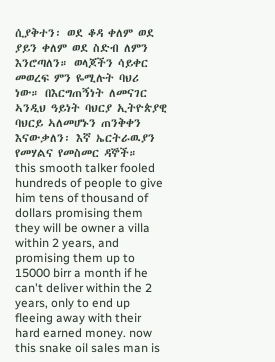ሲያቅተን፡ ወደ ቆዳ ቀለም ወደ ያይን ቀለም ወደ ስድብ ለምን እንሮጣለን። ወላጆችን ሳይቀር መወረፍ ምን ዬሚሉት ባህሪ ነው። በእርግጠኝነት ለመናገር ኣንዲህ ዓይነት ባህርያ ኢትዮጵያዊ ባህርይ ኣለመሆኑን ጠንቅቀን እናውቃለን፡ እኛ ኤርትራዉያን የመሃልና የመስመር ዳኞች።
this smooth talker fooled hundreds of people to give him tens of thousand of dollars promising them they will be owner a villa within 2 years, and promising them up to 15000 birr a month if he can't deliver within the 2 years, only to end up fleeing away with their hard earned money. now this snake oil sales man is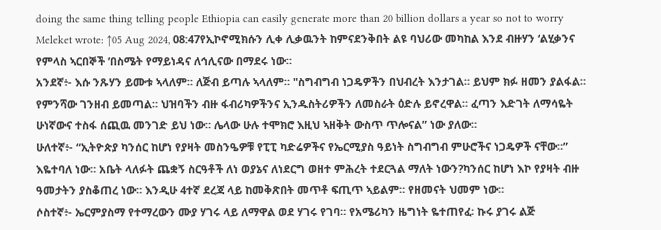doing the same thing telling people Ethiopia can easily generate more than 20 billion dollars a year so not to worry
Meleket wrote: ↑05 Aug 2024, 08:47የኢኮኖሚክሱን ሊቀ ሊቃዉንት ከምናደንቅበት ልዩ ባህሪው መካከል እንደ ብዙሃን ‘ልሂቃንና የምላስ ኣርበኞች ’በስሜት የማይነዳና ለኅሊናው በማደሩ ነው።
አንደኛ፥- እሱ ንጹሃን ይሙቱ ኣላለም። ለጅብ ይጣሉ ኣላለም። "ስግብግብ ነጋዴዎችን በህብረት እንታገል። ይህም ክፉ ዘመን ያልፋል። የምንሻው ገንዘብ ይመጣል። ህዝባችን ብዙ ፋብሪካዎችንና ኢንዱስትሪዎችን ለመስራት ዕድሉ ይኖረዋል። ፈጣን እድገት ለማሳዬት ሁነኛውና ተስፋ ሰጪዉ መንገድ ይህ ነው። ሌላው ሁሉ ተሞክሮ እዚህ ኣዘቅት ውስጥ ጥሎናል” ነው ያለው።
ሁለተኛ፥- “ኢትዮጵያ ካንሰር ከሆነ የያዛት መስንዔዎቹ የፒፒ ካድሬዎችና የኤርሚያስ ዓይነት ስግብግብ ምሁሮችና ነጋዴዎች ናቸው።” እዬተባለ ነው። አቤት ላለፉት ጨቋኝ ስርዓቶች ለነ ወያኔና ለነደርግ ወዘተ ምሕረት ተደርጓል ማለት ነውን?ካንሰር ከሆነ እኮ የያዛት ብዙ ዓመታትን ያስቆጠረ ነው። እንዲሁ 4ተኛ ደረጃ ላይ ከመቅጽበት መጥቶ ፍጢጥ ኣይልም። የዘመናት ህመም ነው።
ሶስተኛ፥- ኤርምያስማ የተማረውን ሙያ ሃገሩ ላይ ለማዋል ወደ ሃገሩ የገባ። የአሜሪካን ዜግነት ዬተጠየፈ፡ ኩሩ ያገሩ ልጅ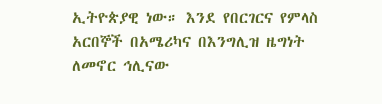ኢትዮጵያዊ ነው። እንደ የበርገርና የምላስ አርበኞች በአሜሪካና በእንግሊዝ ዜግነት ለመኖር ኅሊናው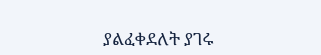ያልፈቀደለት ያገሩ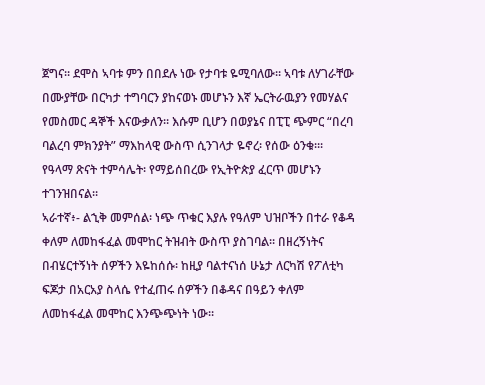ጀግና። ደሞስ ኣባቱ ምን በበደሉ ነው የታባቱ ዬሚባለው። ኣባቱ ለሃገራቸው በሙያቸው በርካታ ተግባርን ያከናወኑ መሆኑን እኛ ኤርትራዉያን የመሃልና የመስመር ዳኞች እናውቃለን። እሱም ቢሆን በወያኔና በፒፒ ጭምር “በረባ ባልረባ ምክንያት” ማእከላዊ ውስጥ ሲንገላታ ዬኖረ፡ የሰው ዕንቁ።፡ የዓላማ ጽናት ተምሳሌት፡ የማይሰበረው የኢትዮጵያ ፈርጥ መሆኑን ተገንዝበናል።
ኣራተኛ፥- ልኂቅ መምሰል፡ ነጭ ጥቁር እያሉ የዓለም ህዝቦችን በተራ የቆዳ ቀለም ለመከፋፈል መሞከር ትዝብት ውስጥ ያስገባል። በዘረኝነትና በብሄርተኝነት ሰዎችን እዬከሰሱ፡ ከዚያ ባልተናነሰ ሁኔታ ለርካሽ የፖለቲካ ፍጆታ በአርአያ ስላሴ የተፈጠሩ ሰዎችን በቆዳና በዓይን ቀለም ለመከፋፈል መሞከር እንጭጭነት ነው።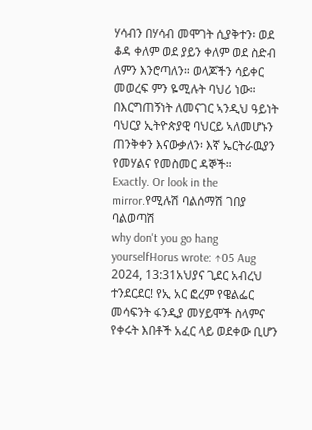ሃሳብን በሃሳብ መሞገት ሲያቅተን፡ ወደ ቆዳ ቀለም ወደ ያይን ቀለም ወደ ስድብ ለምን እንሮጣለን። ወላጆችን ሳይቀር መወረፍ ምን ዬሚሉት ባህሪ ነው። በእርግጠኝነት ለመናገር ኣንዲህ ዓይነት ባህርያ ኢትዮጵያዊ ባህርይ ኣለመሆኑን ጠንቅቀን እናውቃለን፡ እኛ ኤርትራዉያን የመሃልና የመስመር ዳኞች።
Exactly. Or look in the mirror.የሚሉሽ ባልሰማሽ ገበያ ባልወጣሽ
why don't you go hang yourselfHorus wrote: ↑05 Aug 2024, 13:31አህያና ጊደር አብረህ ተንደርደር! የኢ አር ፎረም የዌልፌር መሳፍንት ፋንዲያ መሃይሞች ስላምና የቀሩት እበቶች አፈር ላይ ወደቀው ቢሆን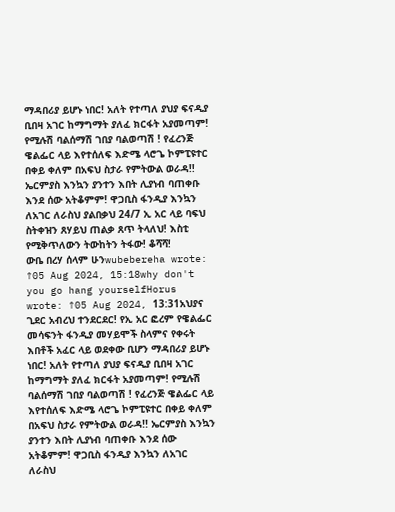ማዳበሪያ ይሆኑ ነበር! አለት የተጣለ ያህያ ፍናዲያ ቢበዛ አገር ከማግማት ያለፈ ክርፋት አያመጣም! የሚሉሽ ባልሰማሽ ገበያ ባልወጣሽ ! የፈረንጅ ዌልፌር ላይ እየተሰለፍ እድሜ ላሮጌ ኮምፒዩተር በቀይ ቀለም በአፍህ ስታራ የምትውል ወራዳ!! ኤርምያስ እንኳን ያንተን እበት ሊያነብ ባጠቀቡ እንደ ሰው አትቆምም! ዋጋቢስ ፋንዲያ እንኳን ለአገር ለራስህ ያልበቃህ 24/7 ኢ አር ላይ ባፍህ ስትቀዝን ጸሃይህ ጠልቃ ጸጥ ትላለህ! እስቲ የሚቅጥለውን ትውከትን ትፋው! ቆሻሻ!
ውቤ በረሃ ሰላም ሁንwubebereha wrote: ↑05 Aug 2024, 15:18why don't you go hang yourselfHorus wrote: ↑05 Aug 2024, 13:31አህያና ጊደር አብረህ ተንደርደር! የኢ አር ፎረም የዌልፌር መሳፍንት ፋንዲያ መሃይሞች ስላምና የቀሩት እበቶች አፈር ላይ ወደቀው ቢሆን ማዳበሪያ ይሆኑ ነበር! አለት የተጣለ ያህያ ፍናዲያ ቢበዛ አገር ከማግማት ያለፈ ክርፋት አያመጣም! የሚሉሽ ባልሰማሽ ገበያ ባልወጣሽ ! የፈረንጅ ዌልፌር ላይ እየተሰለፍ እድሜ ላሮጌ ኮምፒዩተር በቀይ ቀለም በአፍህ ስታራ የምትውል ወራዳ!! ኤርምያስ እንኳን ያንተን እበት ሊያነብ ባጠቀቡ እንደ ሰው አትቆምም! ዋጋቢስ ፋንዲያ እንኳን ለአገር ለራስህ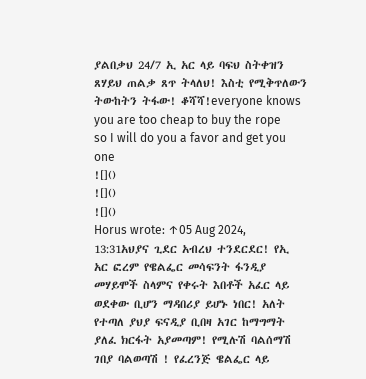ያልበቃህ 24/7 ኢ አር ላይ ባፍህ ስትቀዝን ጸሃይህ ጠልቃ ጸጥ ትላለህ! እስቲ የሚቅጥለውን ትውከትን ትፋው! ቆሻሻ!everyone knows you are too cheap to buy the rope so I will do you a favor and get you one
![]()
![]()
![]()
Horus wrote: ↑05 Aug 2024, 13:31አህያና ጊደር አብረህ ተንደርደር! የኢ አር ፎረም የዌልፌር መሳፍንት ፋንዲያ መሃይሞች ስላምና የቀሩት እበቶች አፈር ላይ ወደቀው ቢሆን ማዳበሪያ ይሆኑ ነበር! አለት የተጣለ ያህያ ፍናዲያ ቢበዛ አገር ከማግማት ያለፈ ክርፋት አያመጣም! የሚሉሽ ባልሰማሽ ገበያ ባልወጣሽ ! የፈረንጅ ዌልፌር ላይ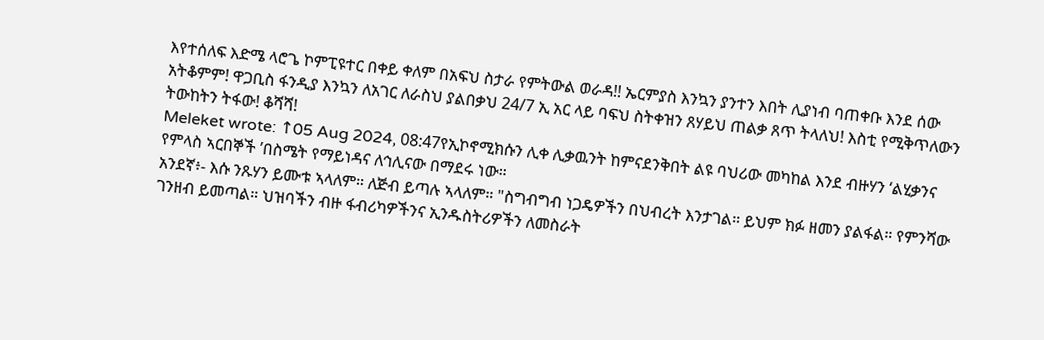እየተሰለፍ እድሜ ላሮጌ ኮምፒዩተር በቀይ ቀለም በአፍህ ስታራ የምትውል ወራዳ!! ኤርምያስ እንኳን ያንተን እበት ሊያነብ ባጠቀቡ እንደ ሰው አትቆምም! ዋጋቢስ ፋንዲያ እንኳን ለአገር ለራስህ ያልበቃህ 24/7 ኢ አር ላይ ባፍህ ስትቀዝን ጸሃይህ ጠልቃ ጸጥ ትላለህ! እስቲ የሚቅጥለውን ትውከትን ትፋው! ቆሻሻ!
Meleket wrote: ↑05 Aug 2024, 08:47የኢኮኖሚክሱን ሊቀ ሊቃዉንት ከምናደንቅበት ልዩ ባህሪው መካከል እንደ ብዙሃን ‘ልሂቃንና የምላስ ኣርበኞች ’በስሜት የማይነዳና ለኅሊናው በማደሩ ነው።
አንደኛ፥- እሱ ንጹሃን ይሙቱ ኣላለም። ለጅብ ይጣሉ ኣላለም። "ስግብግብ ነጋዴዎችን በህብረት እንታገል። ይህም ክፉ ዘመን ያልፋል። የምንሻው ገንዘብ ይመጣል። ህዝባችን ብዙ ፋብሪካዎችንና ኢንዱስትሪዎችን ለመስራት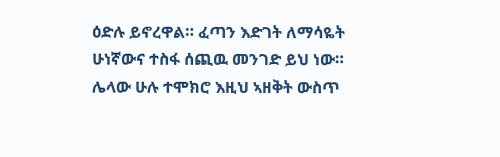ዕድሉ ይኖረዋል። ፈጣን እድገት ለማሳዬት ሁነኛውና ተስፋ ሰጪዉ መንገድ ይህ ነው። ሌላው ሁሉ ተሞክሮ እዚህ ኣዘቅት ውስጥ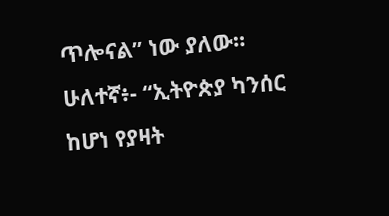ጥሎናል” ነው ያለው።
ሁለተኛ፥- “ኢትዮጵያ ካንሰር ከሆነ የያዛት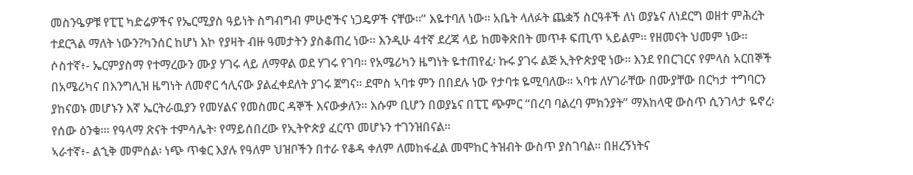መስንዔዎቹ የፒፒ ካድሬዎችና የኤርሚያስ ዓይነት ስግብግብ ምሁሮችና ነጋዴዎች ናቸው።” እዬተባለ ነው። አቤት ላለፉት ጨቋኝ ስርዓቶች ለነ ወያኔና ለነደርግ ወዘተ ምሕረት ተደርጓል ማለት ነውን?ካንሰር ከሆነ እኮ የያዛት ብዙ ዓመታትን ያስቆጠረ ነው። እንዲሁ 4ተኛ ደረጃ ላይ ከመቅጽበት መጥቶ ፍጢጥ ኣይልም። የዘመናት ህመም ነው።
ሶስተኛ፥- ኤርምያስማ የተማረውን ሙያ ሃገሩ ላይ ለማዋል ወደ ሃገሩ የገባ። የአሜሪካን ዜግነት ዬተጠየፈ፡ ኩሩ ያገሩ ልጅ ኢትዮጵያዊ ነው። እንደ የበርገርና የምላስ አርበኞች በአሜሪካና በእንግሊዝ ዜግነት ለመኖር ኅሊናው ያልፈቀደለት ያገሩ ጀግና። ደሞስ ኣባቱ ምን በበደሉ ነው የታባቱ ዬሚባለው። ኣባቱ ለሃገራቸው በሙያቸው በርካታ ተግባርን ያከናወኑ መሆኑን እኛ ኤርትራዉያን የመሃልና የመስመር ዳኞች እናውቃለን። እሱም ቢሆን በወያኔና በፒፒ ጭምር “በረባ ባልረባ ምክንያት” ማእከላዊ ውስጥ ሲንገላታ ዬኖረ፡ የሰው ዕንቁ።፡ የዓላማ ጽናት ተምሳሌት፡ የማይሰበረው የኢትዮጵያ ፈርጥ መሆኑን ተገንዝበናል።
ኣራተኛ፥- ልኂቅ መምሰል፡ ነጭ ጥቁር እያሉ የዓለም ህዝቦችን በተራ የቆዳ ቀለም ለመከፋፈል መሞከር ትዝብት ውስጥ ያስገባል። በዘረኝነትና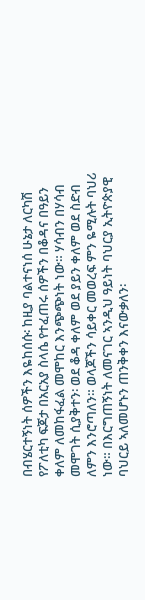በብሄርተኝነት ሰዎችን እዬከሰሱ፡ ከዚያ ባልተናነሰ ሁኔታ ለርካሽ የፖለቲካ ፍጆታ በአርአያ ስላሴ የተፈጠሩ ሰዎችን በቆዳና በዓይን ቀለም ለመከፋፈል መሞከር እንጭጭነት ነው። ሃሳብን በሃሳብ መሞገት ሲያቅተን፡ ወደ ቆዳ ቀለም ወደ ያይን ቀለም ወደ ስድብ ለምን እንሮጣለን። ወላጆችን ሳይቀር መወረፍ ምን ዬሚሉት ባህሪ ነው። በእርግጠኝነት ለመናገር ኣንዲህ ዓይነት ባህርያ ኢትዮጵያዊ ባህርይ ኣለመሆኑን ጠንቅቀን እናውቃለን፡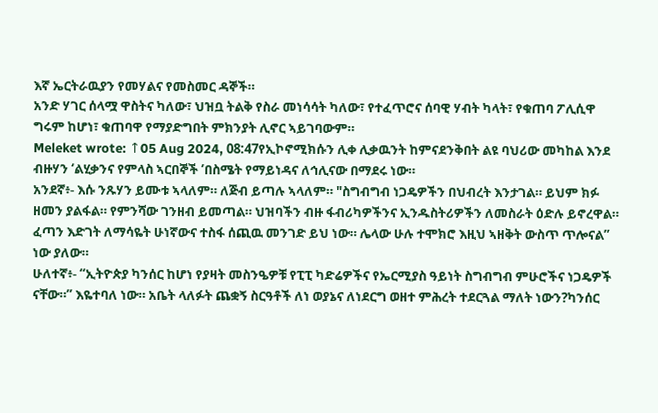እኛ ኤርትራዉያን የመሃልና የመስመር ዳኞች።
አንድ ሃገር ሰላሟ ዋስትና ካለው፣ ህዝቧ ትልቅ የስራ መነሳሳት ካለው፣ የተፈጥሮና ሰባዊ ሃብት ካላት፣ የቁጠባ ፖሊሲዋ ግሩም ከሆነ፣ ቁጠባዋ የማያድግበት ምክንያት ሊኖር ኣይገባውም።
Meleket wrote: ↑05 Aug 2024, 08:47የኢኮኖሚክሱን ሊቀ ሊቃዉንት ከምናደንቅበት ልዩ ባህሪው መካከል እንደ ብዙሃን ‘ልሂቃንና የምላስ ኣርበኞች ’በስሜት የማይነዳና ለኅሊናው በማደሩ ነው።
አንደኛ፥- እሱ ንጹሃን ይሙቱ ኣላለም። ለጅብ ይጣሉ ኣላለም። "ስግብግብ ነጋዴዎችን በህብረት እንታገል። ይህም ክፉ ዘመን ያልፋል። የምንሻው ገንዘብ ይመጣል። ህዝባችን ብዙ ፋብሪካዎችንና ኢንዱስትሪዎችን ለመስራት ዕድሉ ይኖረዋል። ፈጣን እድገት ለማሳዬት ሁነኛውና ተስፋ ሰጪዉ መንገድ ይህ ነው። ሌላው ሁሉ ተሞክሮ እዚህ ኣዘቅት ውስጥ ጥሎናል” ነው ያለው።
ሁለተኛ፥- “ኢትዮጵያ ካንሰር ከሆነ የያዛት መስንዔዎቹ የፒፒ ካድሬዎችና የኤርሚያስ ዓይነት ስግብግብ ምሁሮችና ነጋዴዎች ናቸው።” እዬተባለ ነው። አቤት ላለፉት ጨቋኝ ስርዓቶች ለነ ወያኔና ለነደርግ ወዘተ ምሕረት ተደርጓል ማለት ነውን?ካንሰር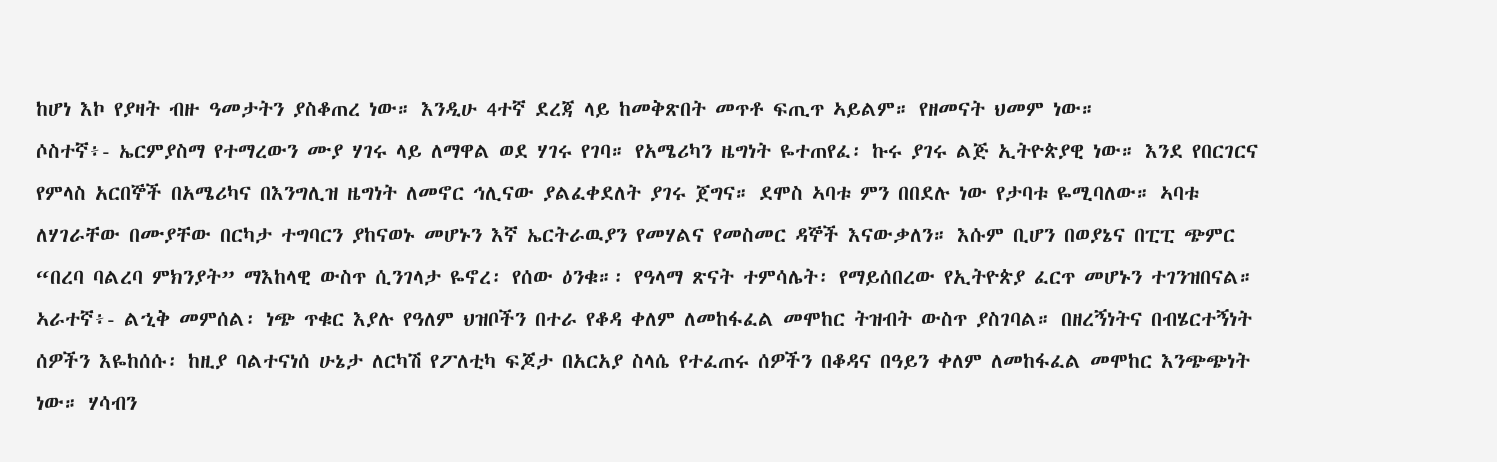ከሆነ እኮ የያዛት ብዙ ዓመታትን ያስቆጠረ ነው። እንዲሁ 4ተኛ ደረጃ ላይ ከመቅጽበት መጥቶ ፍጢጥ ኣይልም። የዘመናት ህመም ነው።
ሶስተኛ፥- ኤርምያስማ የተማረውን ሙያ ሃገሩ ላይ ለማዋል ወደ ሃገሩ የገባ። የአሜሪካን ዜግነት ዬተጠየፈ፡ ኩሩ ያገሩ ልጅ ኢትዮጵያዊ ነው። እንደ የበርገርና የምላስ አርበኞች በአሜሪካና በእንግሊዝ ዜግነት ለመኖር ኅሊናው ያልፈቀደለት ያገሩ ጀግና። ደሞስ ኣባቱ ምን በበደሉ ነው የታባቱ ዬሚባለው። ኣባቱ ለሃገራቸው በሙያቸው በርካታ ተግባርን ያከናወኑ መሆኑን እኛ ኤርትራዉያን የመሃልና የመስመር ዳኞች እናውቃለን። እሱም ቢሆን በወያኔና በፒፒ ጭምር “በረባ ባልረባ ምክንያት” ማእከላዊ ውስጥ ሲንገላታ ዬኖረ፡ የሰው ዕንቁ።፡ የዓላማ ጽናት ተምሳሌት፡ የማይሰበረው የኢትዮጵያ ፈርጥ መሆኑን ተገንዝበናል።
ኣራተኛ፥- ልኂቅ መምሰል፡ ነጭ ጥቁር እያሉ የዓለም ህዝቦችን በተራ የቆዳ ቀለም ለመከፋፈል መሞከር ትዝብት ውስጥ ያስገባል። በዘረኝነትና በብሄርተኝነት ሰዎችን እዬከሰሱ፡ ከዚያ ባልተናነሰ ሁኔታ ለርካሽ የፖለቲካ ፍጆታ በአርአያ ስላሴ የተፈጠሩ ሰዎችን በቆዳና በዓይን ቀለም ለመከፋፈል መሞከር እንጭጭነት ነው። ሃሳብን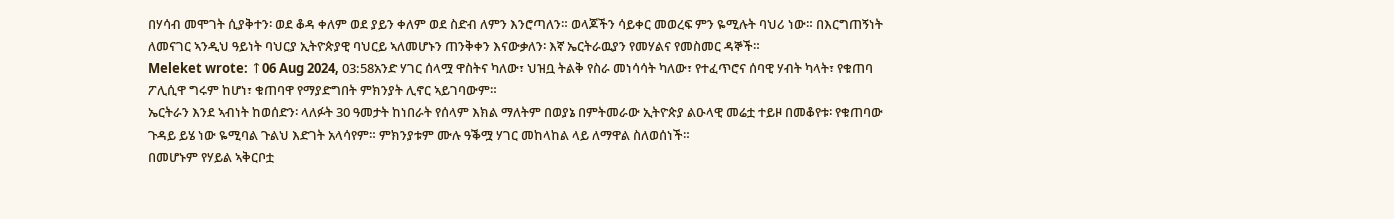በሃሳብ መሞገት ሲያቅተን፡ ወደ ቆዳ ቀለም ወደ ያይን ቀለም ወደ ስድብ ለምን እንሮጣለን። ወላጆችን ሳይቀር መወረፍ ምን ዬሚሉት ባህሪ ነው። በእርግጠኝነት ለመናገር ኣንዲህ ዓይነት ባህርያ ኢትዮጵያዊ ባህርይ ኣለመሆኑን ጠንቅቀን እናውቃለን፡ እኛ ኤርትራዉያን የመሃልና የመስመር ዳኞች።
Meleket wrote: ↑06 Aug 2024, 03:58አንድ ሃገር ሰላሟ ዋስትና ካለው፣ ህዝቧ ትልቅ የስራ መነሳሳት ካለው፣ የተፈጥሮና ሰባዊ ሃብት ካላት፣ የቁጠባ ፖሊሲዋ ግሩም ከሆነ፣ ቁጠባዋ የማያድግበት ምክንያት ሊኖር ኣይገባውም።
ኤርትራን እንደ ኣብነት ከወሰድን፡ ላለፉት 30 ዓመታት ከነበራት የሰላም እክል ማለትም በወያኔ በምትመራው ኢትዮጵያ ልዑላዊ መሬቷ ተይዞ በመቆየቱ፡ የቁጠባው ጉዳይ ይሄ ነው ዬሚባል ጉልህ እድገት አላሳየም። ምክንያቱም ሙሉ ዓቕሟ ሃገር መከላከል ላይ ለማዋል ስለወሰነች።
በመሆኑም የሃይል ኣቅርቦቷ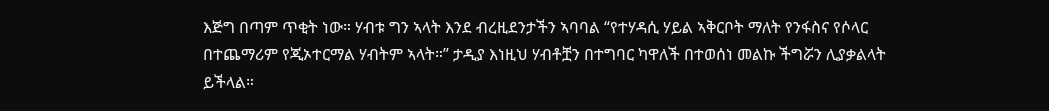እጅግ በጣም ጥቂት ነው። ሃብቱ ግን ኣላት እንደ ብረዚደንታችን ኣባባል “የተሃዳሲ ሃይል ኣቅርቦት ማለት የንፋስና የሶላር በተጨማሪም የጂኦተርማል ሃብትም ኣላት።” ታዲያ እነዚህ ሃብቶቿን በተግባር ካዋለች በተወሰነ መልኩ ችግሯን ሊያቃልላት ይችላል።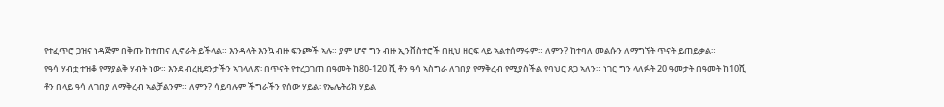የተፈጥሮ ጋዝና ነዳጅም በቅጡ ከተጠና ሊኖራት ይችላል። እንዳላት እንኳ ብዙ ፍንጮች ኣሉ። ያም ሆኖ ግን ብዙ ኢንቨስተሮች በዚህ ዘርፍ ላይ ኣልተሰማሩም። ለምን? ከተባለ መልሱን ለማግኘት ጥናት ይጠይቃል።
የዓሳ ሃብቷ ተዝቆ የማያልቅ ሃብት ነው። እንደ ብረዚደንታችን ኣገላለጽ፡ በጥናት የተረጋገጠ በዓመት ከ80-120 ሺ ቶን ዓሳ ኣስግራ ለገበያ የማቅረብ የሚያስችል የባህር ጸጋ ኣለን። ነገር ግን ላለፉት 20 ዓመታት በዓመት ከ10ሺ ቶን በላይ ዓሳ ለገበያ ለማቅረብ ኣልቻልንም። ለምን? ሳይባሉም ችግራችን የሰው ሃይል፡ የኤሌትሪክ ሃይል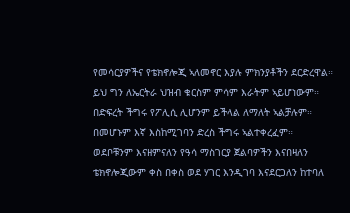የመሳርያዎችና የቴክኖሎጂ ኣለመኖር እያሉ ምክንያቶችን ደርድረዋል። ይህ ግን ለኤርትራ ህዝብ ቁርስም ምሳም እራትም ኣይሆነውም። በድፍረት ችግሩ የፖሊሲ ሊሆንም ይችላል ለማለት ኣልቻሉም። በመሆኑም እኛ እስከሚገባን ድረስ ችግሩ ኣልተቀረፈም።
ወደቦቹንም እናዘምናለን የዓሳ ማስገርያ ጀልባዎችን እናበዛለን ቴክኖሎጂውም ቀስ በቀስ ወደ ሃገር እንዲገባ እናደርጋለን ከተባለ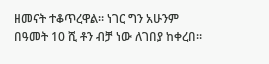ዘመናት ተቆጥረዋል። ነገር ግን አሁንም በዓመት 10 ሺ ቶን ብቻ ነው ለገበያ ከቀረበ።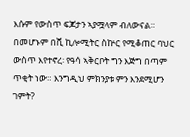እሱም የውስጥ ፍጆታን ኣያሟላም ብለውናል። በመሆኑም በሺ ኪሎሚትር ስኵር የሚቆጠር ባህር ውስጥ እየተኖረ፡ የዓሳ ኣቅርቦት ግን እጅግ በጣም ጥቂት ነው። እንግዲህ ምክንያቱ ምን እንደሚሆን ገምት?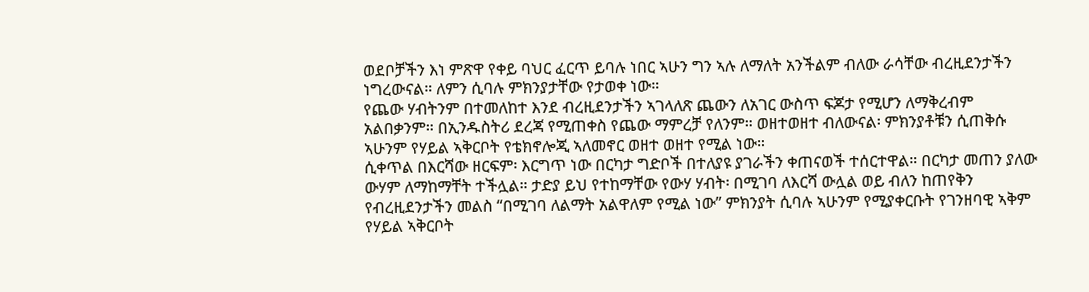ወደቦቻችን እነ ምጽዋ የቀይ ባህር ፈርጥ ይባሉ ነበር ኣሁን ግን ኣሉ ለማለት አንችልም ብለው ራሳቸው ብረዚደንታችን ነግረውናል። ለምን ሲባሉ ምክንያታቸው የታወቀ ነው።
የጨው ሃብትንም በተመለከተ እንደ ብረዚደንታችን ኣገላለጽ ጨውን ለአገር ውስጥ ፍጆታ የሚሆን ለማቅረብም አልበቃንም። በኢንዱስትሪ ደረጃ የሚጠቀስ የጨው ማምረቻ የለንም። ወዘተወዘተ ብለውናል፡ ምክንያቶቹን ሲጠቅሱ ኣሁንም የሃይል ኣቅርቦት የቴክኖሎጂ ኣለመኖር ወዘተ ወዘተ የሚል ነው።
ሲቀጥል በእርሻው ዘርፍም፡ እርግጥ ነው በርካታ ግድቦች በተለያዩ ያገራችን ቀጠናወች ተሰርተዋል። በርካታ መጠን ያለው ውሃም ለማከማቸት ተችሏል። ታድያ ይህ የተከማቸው የውሃ ሃብት፡ በሚገባ ለእርሻ ውሏል ወይ ብለን ከጠየቅን የብረዚደንታችን መልስ “በሚገባ ለልማት አልዋለም የሚል ነው” ምክንያት ሲባሉ ኣሁንም የሚያቀርቡት የገንዘባዊ ኣቅም የሃይል ኣቅርቦት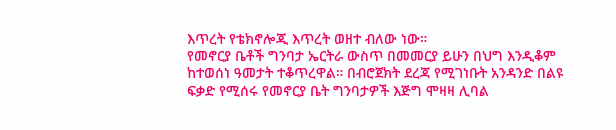እጥረት የቴክኖሎጂ እጥረት ወዘተ ብለው ነው።
የመኖርያ ቤቶች ግንባታ ኤርትራ ውስጥ በመመርያ ይሁን በህግ እንዲቆም ከተወሰነ ዓመታት ተቆጥረዋል። በብሮጀክት ደረጃ የሚገነቡት አንዳንድ በልዩ ፍቃድ የሚሰሩ የመኖርያ ቤት ግንባታዎች እጅግ ሞዛዛ ሊባል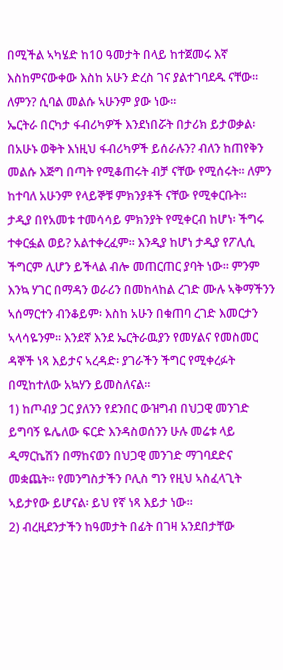በሚችል ኣካሄድ ከ10 ዓመታት በላይ ከተጀመሩ እኛ እስከምናውቀው እስከ አሁን ድረስ ገና ያልተገባደዱ ናቸው። ለምን? ሲባል መልሱ ኣሁንም ያው ነው።
ኤርትራ በርካታ ፋብሪካዎች እንደነበሯት በታሪክ ይታወቃል፡ በአሁኑ ወቅት እነዚህ ፋብሪካዎች ይሰራሉን? ብለን ከጠየቅን መልሱ እጅግ በጣት የሚቆጠሩት ብቻ ናቸው የሚሰሩት። ለምን ከተባለ አሁንም የላይኞቹ ምክንያቶች ናቸው የሚቀርቡት።
ታዲያ በየአመቱ ተመሳሳይ ምክንያት የሚቀርብ ከሆነ፡ ችግሩ ተቀርፏል ወይ? አልተቀረፈም። እንዲያ ከሆነ ታዲያ የፖሊሲ ችግርም ሊሆን ይችላል ብሎ መጠርጠር ያባት ነው። ምንም እንኳ ሃገር በማዳን ወራሪን በመከላከል ረገድ ሙሉ ኣቅማችንን ኣሰማርተን ብንቆይም፡ እስከ አሁን በቁጠባ ረገድ እመርታን ኣላሳዬንም። እንደኛ እንደ ኤርትራዉያን የመሃልና የመስመር ዳኞች ነጻ እይታና ኣረዳድ፡ ያገራችን ችግር የሚቀረፉት በሚከተለው አኳሃን ይመስለናል።
1) ከጦብያ ጋር ያለንን የደንበር ውዝግብ በህጋዊ መንገድ ይግባኝ ዬሌለው ፍርድ እንዳስወሰንን ሁሉ መሬቱ ላይ ዲማርኬሽን በማከናወን በህጋዊ መንገድ ማገባደድና መቋጨት። የመንግስታችን ቦሊስ ግን የዚህ ኣስፈላጊት ኣይታየው ይሆናል፡ ይህ የኛ ነጻ እይታ ነው።
2) ብረዚደንታችን ከዓመታት በፊት በገዛ አንደበታቸው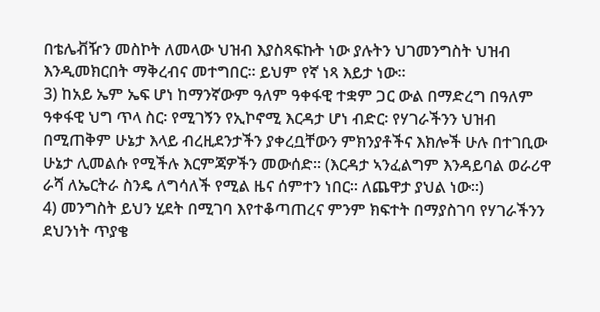በቴሌቭዥን መስኮት ለመላው ህዝብ እያስጻፍኩት ነው ያሉትን ህገመንግስት ህዝብ እንዲመክርበት ማቅረብና መተግበር። ይህም የኛ ነጻ እይታ ነው።
3) ከአይ ኤም ኤፍ ሆነ ከማንኛውም ዓለም ዓቀፋዊ ተቋም ጋር ውል በማድረግ በዓለም ዓቀፋዊ ህግ ጥላ ስር፡ የሚገኝን የኢኮኖሚ እርዳታ ሆነ ብድር፡ የሃገራችንን ህዝብ በሚጠቅም ሁኔታ እላይ ብረዚደንታችን ያቀረቧቸውን ምክንያቶችና እክሎች ሁሉ በተገቢው ሁኔታ ሊመልሱ የሚችሉ እርምጃዎችን መውሰድ። (እርዳታ ኣንፈልግም እንዳይባል ወራሪዋ ራሻ ለኤርትራ ስንዴ ለግሳለች የሚል ዜና ሰምተን ነበር። ለጨዋታ ያህል ነው።)
4) መንግስት ይህን ሂደት በሚገባ እየተቆጣጠረና ምንም ክፍተት በማያስገባ የሃገራችንን ደህንነት ጥያቄ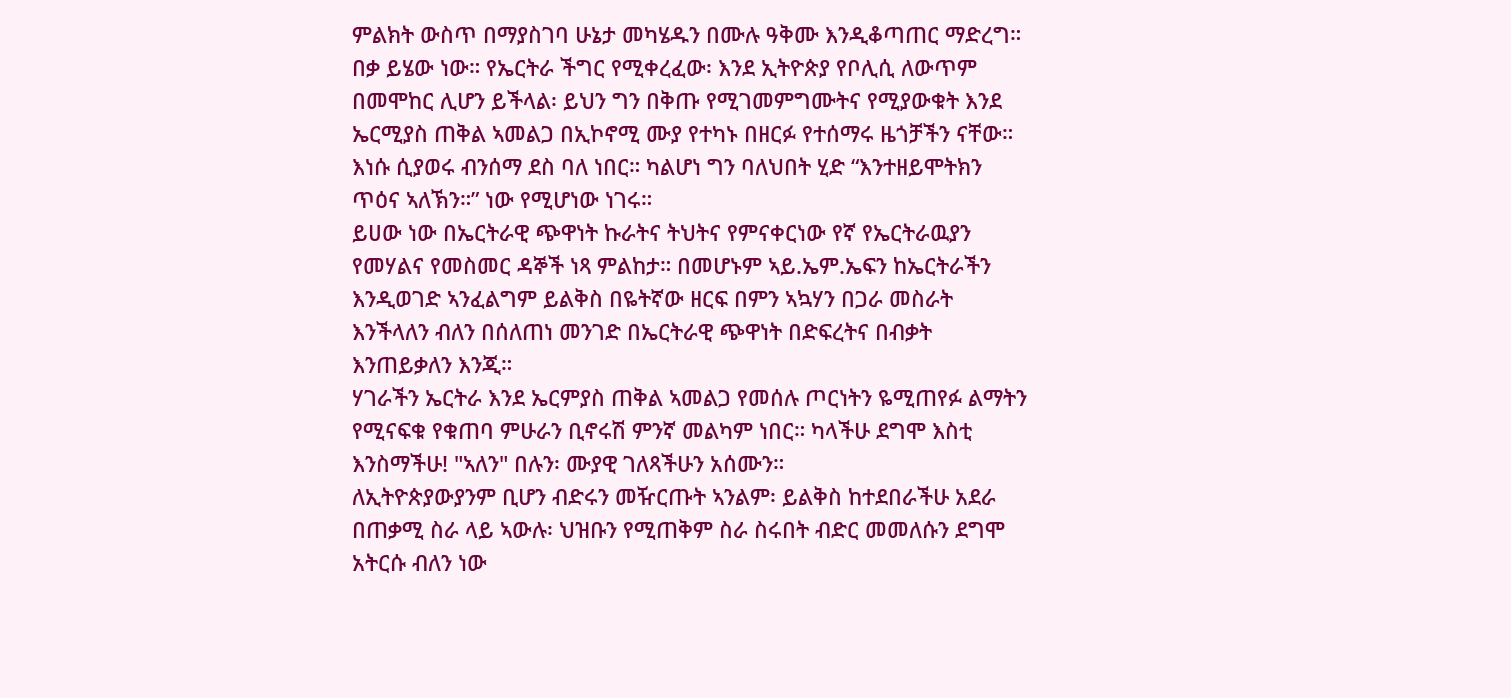ምልክት ውስጥ በማያስገባ ሁኔታ መካሄዱን በሙሉ ዓቅሙ እንዲቆጣጠር ማድረግ።
በቃ ይሄው ነው። የኤርትራ ችግር የሚቀረፈው፡ እንደ ኢትዮጵያ የቦሊሲ ለውጥም በመሞከር ሊሆን ይችላል፡ ይህን ግን በቅጡ የሚገመምግሙትና የሚያውቁት እንደ ኤርሚያስ ጠቅል ኣመልጋ በኢኮኖሚ ሙያ የተካኑ በዘርፉ የተሰማሩ ዜጎቻችን ናቸው። እነሱ ሲያወሩ ብንሰማ ደስ ባለ ነበር። ካልሆነ ግን ባለህበት ሂድ “እንተዘይሞትክን ጥዕና ኣለኽን።” ነው የሚሆነው ነገሩ።
ይሀው ነው በኤርትራዊ ጭዋነት ኩራትና ትህትና የምናቀርነው የኛ የኤርትራዉያን የመሃልና የመስመር ዳኞች ነጻ ምልከታ። በመሆኑም ኣይ.ኤም.ኤፍን ከኤርትራችን እንዲወገድ ኣንፈልግም ይልቅስ በዬትኛው ዘርፍ በምን ኣኳሃን በጋራ መስራት እንችላለን ብለን በሰለጠነ መንገድ በኤርትራዊ ጭዋነት በድፍረትና በብቃት እንጠይቃለን እንጂ።
ሃገራችን ኤርትራ እንደ ኤርምያስ ጠቅል ኣመልጋ የመሰሉ ጦርነትን ዬሚጠየፉ ልማትን የሚናፍቁ የቁጠባ ምሁራን ቢኖሩሽ ምንኛ መልካም ነበር። ካላችሁ ደግሞ እስቲ እንስማችሁ! "ኣለን" በሉን፡ ሙያዊ ገለጻችሁን አሰሙን።
ለኢትዮጵያውያንም ቢሆን ብድሩን መዥርጡት ኣንልም፡ ይልቅስ ከተደበራችሁ አደራ በጠቃሚ ስራ ላይ ኣውሉ፡ ህዝቡን የሚጠቅም ስራ ስሩበት ብድር መመለሱን ደግሞ አትርሱ ብለን ነው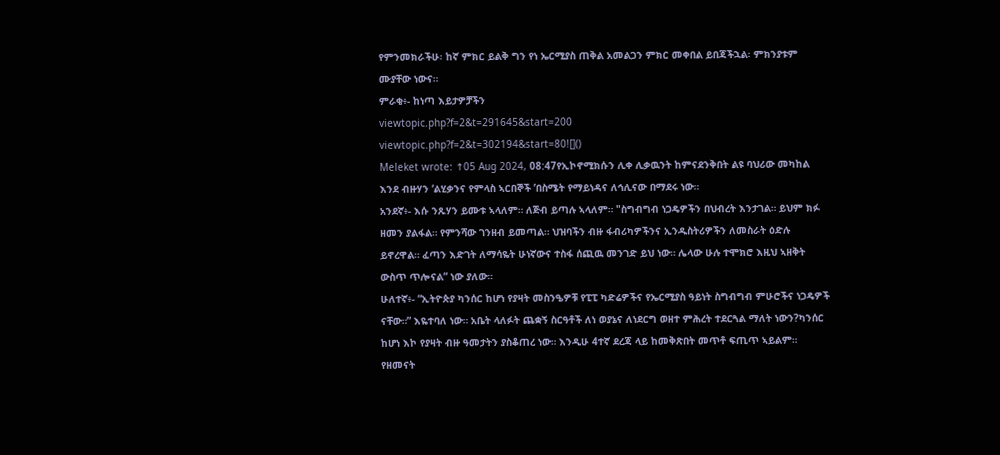የምንመክራችሁ፡ ከኛ ምክር ይልቅ ግን የነ ኤርሚያስ ጠቅል አመልጋን ምክር መቀበል ይበጃችኋል፡ ምክንያቱም ሙያቸው ነውና።
ምራቂ፥- ከነጣ እይታዎቻችን
viewtopic.php?f=2&t=291645&start=200
viewtopic.php?f=2&t=302194&start=80![]()
Meleket wrote: ↑05 Aug 2024, 08:47የኢኮኖሚክሱን ሊቀ ሊቃዉንት ከምናደንቅበት ልዩ ባህሪው መካከል እንደ ብዙሃን ‘ልሂቃንና የምላስ ኣርበኞች ’በስሜት የማይነዳና ለኅሊናው በማደሩ ነው።
አንደኛ፥- እሱ ንጹሃን ይሙቱ ኣላለም። ለጅብ ይጣሉ ኣላለም። "ስግብግብ ነጋዴዎችን በህብረት እንታገል። ይህም ክፉ ዘመን ያልፋል። የምንሻው ገንዘብ ይመጣል። ህዝባችን ብዙ ፋብሪካዎችንና ኢንዱስትሪዎችን ለመስራት ዕድሉ ይኖረዋል። ፈጣን እድገት ለማሳዬት ሁነኛውና ተስፋ ሰጪዉ መንገድ ይህ ነው። ሌላው ሁሉ ተሞክሮ እዚህ ኣዘቅት ውስጥ ጥሎናል” ነው ያለው።
ሁለተኛ፥- “ኢትዮጵያ ካንሰር ከሆነ የያዛት መስንዔዎቹ የፒፒ ካድሬዎችና የኤርሚያስ ዓይነት ስግብግብ ምሁሮችና ነጋዴዎች ናቸው።” እዬተባለ ነው። አቤት ላለፉት ጨቋኝ ስርዓቶች ለነ ወያኔና ለነደርግ ወዘተ ምሕረት ተደርጓል ማለት ነውን?ካንሰር ከሆነ እኮ የያዛት ብዙ ዓመታትን ያስቆጠረ ነው። እንዲሁ 4ተኛ ደረጃ ላይ ከመቅጽበት መጥቶ ፍጢጥ ኣይልም። የዘመናት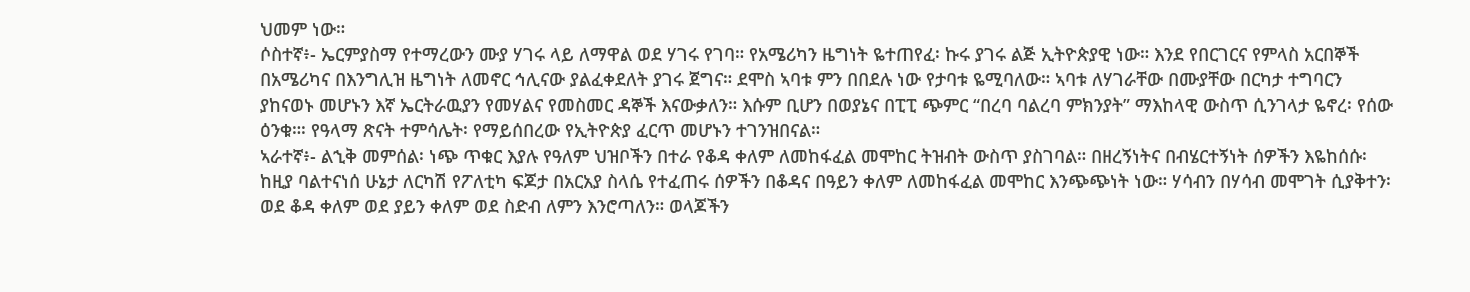ህመም ነው።
ሶስተኛ፥- ኤርምያስማ የተማረውን ሙያ ሃገሩ ላይ ለማዋል ወደ ሃገሩ የገባ። የአሜሪካን ዜግነት ዬተጠየፈ፡ ኩሩ ያገሩ ልጅ ኢትዮጵያዊ ነው። እንደ የበርገርና የምላስ አርበኞች በአሜሪካና በእንግሊዝ ዜግነት ለመኖር ኅሊናው ያልፈቀደለት ያገሩ ጀግና። ደሞስ ኣባቱ ምን በበደሉ ነው የታባቱ ዬሚባለው። ኣባቱ ለሃገራቸው በሙያቸው በርካታ ተግባርን ያከናወኑ መሆኑን እኛ ኤርትራዉያን የመሃልና የመስመር ዳኞች እናውቃለን። እሱም ቢሆን በወያኔና በፒፒ ጭምር “በረባ ባልረባ ምክንያት” ማእከላዊ ውስጥ ሲንገላታ ዬኖረ፡ የሰው ዕንቁ።፡ የዓላማ ጽናት ተምሳሌት፡ የማይሰበረው የኢትዮጵያ ፈርጥ መሆኑን ተገንዝበናል።
ኣራተኛ፥- ልኂቅ መምሰል፡ ነጭ ጥቁር እያሉ የዓለም ህዝቦችን በተራ የቆዳ ቀለም ለመከፋፈል መሞከር ትዝብት ውስጥ ያስገባል። በዘረኝነትና በብሄርተኝነት ሰዎችን እዬከሰሱ፡ ከዚያ ባልተናነሰ ሁኔታ ለርካሽ የፖለቲካ ፍጆታ በአርአያ ስላሴ የተፈጠሩ ሰዎችን በቆዳና በዓይን ቀለም ለመከፋፈል መሞከር እንጭጭነት ነው። ሃሳብን በሃሳብ መሞገት ሲያቅተን፡ ወደ ቆዳ ቀለም ወደ ያይን ቀለም ወደ ስድብ ለምን እንሮጣለን። ወላጆችን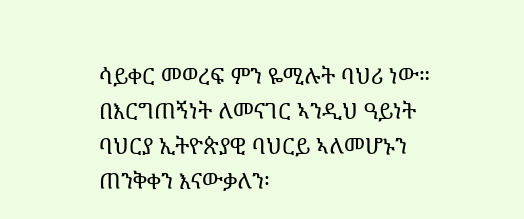ሳይቀር መወረፍ ምን ዬሚሉት ባህሪ ነው። በእርግጠኝነት ለመናገር ኣንዲህ ዓይነት ባህርያ ኢትዮጵያዊ ባህርይ ኣለመሆኑን ጠንቅቀን እናውቃለን፡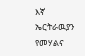እኛ ኤርትራዉያን የመሃልና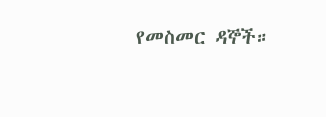የመስመር ዳኞች።